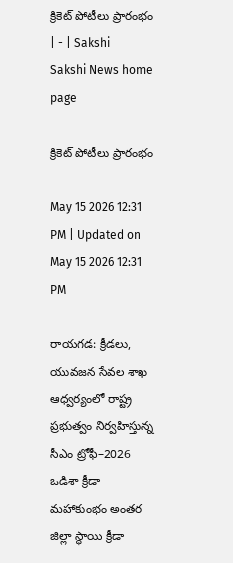క్రికెట్‌ పోటీలు ప్రారంభం | - | Sakshi
Sakshi News home page

క్రికెట్‌ పోటీలు ప్రారంభం

May 15 2026 12:31 PM | Updated on May 15 2026 12:31 PM

రాయగడ: క్రీడలు, యువజన సేవల శాఖ ఆధ్వర్యంలో రాష్ట్ర ప్రభుత్వం నిర్వహిస్తున్న సీఎం ట్రోఫీ–2026 ఒడిశా క్రీడా మహాకుంభం అంతర జిల్లా స్థాయి క్రీడా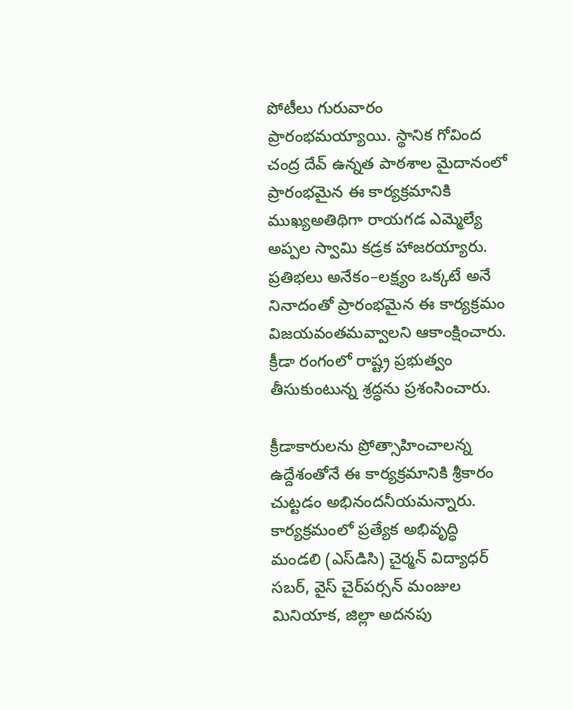పోటీలు గురువారం ప్రారంభమయ్యాయి. స్థానిక గోవింద చంద్ర దేవ్‌ ఉన్నత పాఠశాల మైదానంలో ప్రారంభమైన ఈ కార్యక్రమానికి ముఖ్యఅతిథిగా రాయగడ ఎమ్మెల్యే అప్పల స్వామి కడ్రక హాజరయ్యారు. ప్రతిభలు అనేకం–లక్ష్యం ఒక్కటే అనే నినాదంతో ప్రారంభమైన ఈ కార్యక్రమం విజయవంతమవ్వాలని ఆకాంక్షించారు. క్రీడా రంగంలో రాష్ట్ర ప్రభుత్వం తీసుకుంటున్న శ్రద్ధను ప్రశంసించారు.

క్రీడాకారులను ప్రోత్సాహించాలన్న ఉద్దేశంతోనే ఈ కార్యక్రమానికి శ్రీకారం చుట్టడం అభినందనీయమన్నారు. కార్యక్రమంలో ప్రత్యేక అభివృద్ధి మండలి (ఎస్‌డిసి) చైర్మన్‌ విద్యాధర్‌ సబర్‌, వైస్‌ చైర్‌పర్సన్‌ మంజుల మినియాక, జిల్లా అదనపు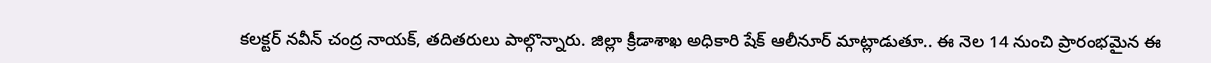కలక్టర్‌ నవీన్‌ చంద్ర నాయక్‌, తదితరులు పాల్గొన్నారు. జిల్లా క్రీడాశాఖ అధికారి షేక్‌ ఆలీనూర్‌ మాట్లాడుతూ.. ఈ నెల 14 నుంచి ప్రారంభమైన ఈ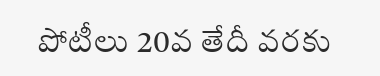పోటీలు 20వ తేదీ వరకు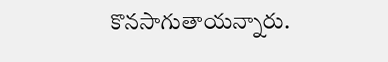కొనసాగుతాయన్నారు.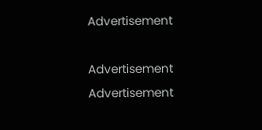Advertisement

Advertisement
Advertisement